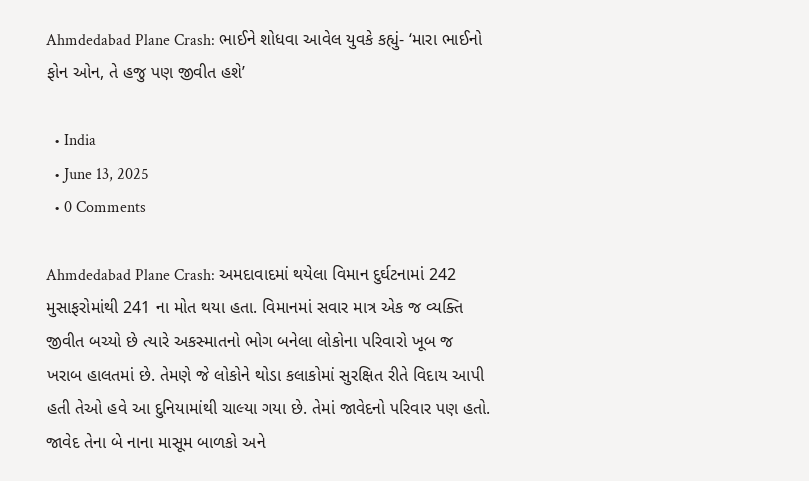Ahmdedabad Plane Crash: ભાઈને શોધવા આવેલ યુવકે કહ્યું- ‘મારા ભાઈનો ફોન ઓન, તે હજુ પણ જીવીત હશે’

  • India
  • June 13, 2025
  • 0 Comments

Ahmdedabad Plane Crash: અમદાવાદમાં થયેલા વિમાન દુર્ઘટનામાં 242 મુસાફરોમાંથી 241 ના મોત થયા હતા. વિમાનમાં સવાર માત્ર એક જ વ્યક્તિ જીવીત બચ્યો છે ત્યારે અકસ્માતનો ભોગ બનેલા લોકોના પરિવારો ખૂબ જ ખરાબ હાલતમાં છે. તેમણે જે લોકોને થોડા કલાકોમાં સુરક્ષિત રીતે વિદાય આપી હતી તેઓ હવે આ દુનિયામાંથી ચાલ્યા ગયા છે. તેમાં જાવેદનો પરિવાર પણ હતો. જાવેદ તેના બે નાના માસૂમ બાળકો અને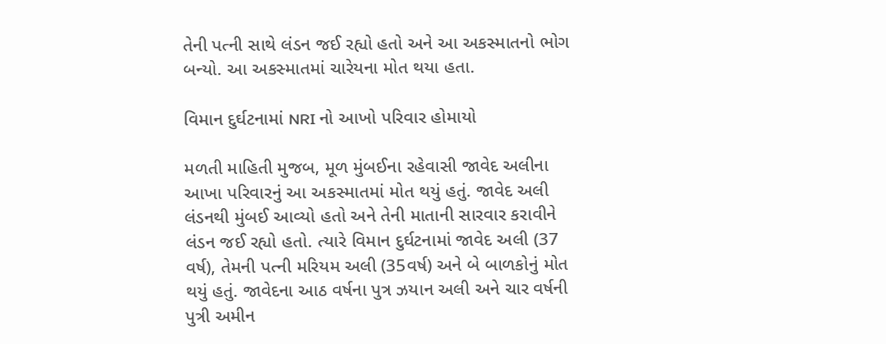તેની પત્ની સાથે લંડન જઈ રહ્યો હતો અને આ અકસ્માતનો ભોગ બન્યો. આ અકસ્માતમાં ચારેયના મોત થયા હતા.

વિમાન દુર્ઘટનામાં NRI નો આખો પરિવાર હોમાયો

મળતી માહિતી મુજબ, મૂળ મુંબઈના રહેવાસી જાવેદ અલીના આખા પરિવારનું આ અકસ્માતમાં મોત થયું હતું. જાવેદ અલી લંડનથી મુંબઈ આવ્યો હતો અને તેની માતાની સારવાર કરાવીને લંડન જઈ રહ્યો હતો. ત્યારે વિમાન દુર્ઘટનામાં જાવેદ અલી (37 વર્ષ), તેમની પત્ની મરિયમ અલી (35વર્ષ) અને બે બાળકોનું મોત થયું હતું. જાવેદના આઠ વર્ષના પુત્ર ઝયાન અલી અને ચાર વર્ષની પુત્રી અમીન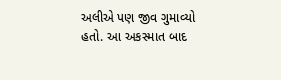અલીએ પણ જીવ ગુમાવ્યો હતો. આ અકસ્માત બાદ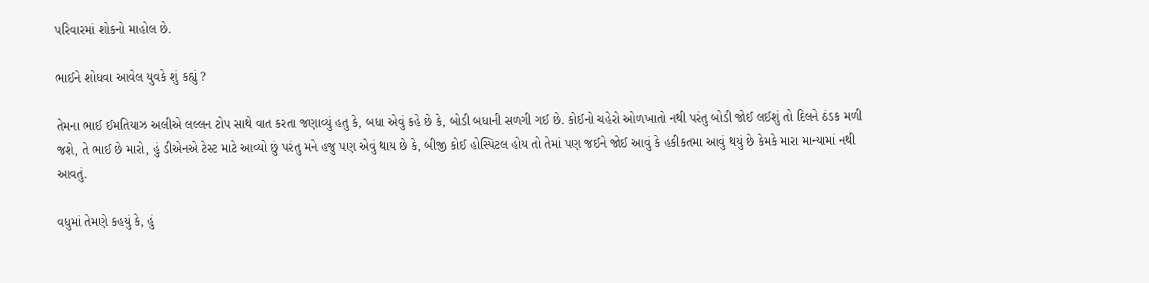પરિવારમાં શોકનો માહોલ છે.

ભાઈને શોધવા આવેલ યુવકે શું કહ્યું ?

તેમના ભાઈ ઈમતિયાઝ અલીએ લલ્લન ટોપ સાથે વાત કરતા જણાવ્યું હતુ કે, બધા એવું કહે છે કે, બોડી બધાની સળગી ગઈ છે. કોઈનો ચહેરો ઓળખાતો નથી પરંતુ બોડી જોઈ લઈશું તો દિલને ઠંડક મળી જશે, તે ભાઈ છે મારો, હું ડીએનએ ટેસ્ટ માટે આવ્યો છું પરંતુ મને હજુ પણ એવું થાય છે કે, બીજી કોઈ હોસ્પિટલ હોય તો તેમાં પણ જઈને જોઈ આવું કે હકીકતમા આવું થયું છે કેમકે મારા માન્યામાં નથી આવતું.

વધુમાં તેમણે કહયું કે, હું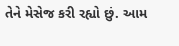તેને મેસેજ કરી રહ્યો છું. આમ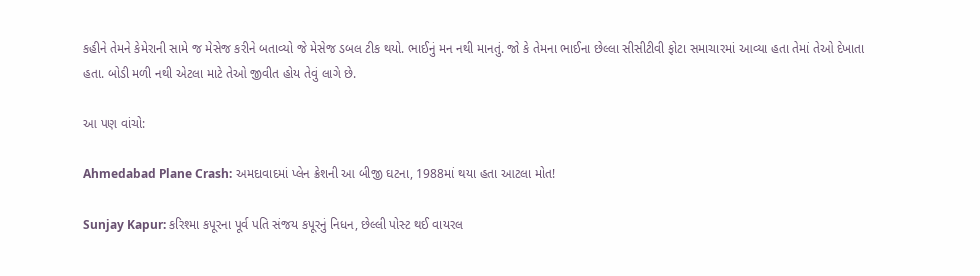કહીને તેમને કેમેરાની સામે જ મેસેજ કરીને બતાવ્યો જે મેસેજ ડબલ ટીક થયો. ભાઈનું મન નથી માનતું. જો કે તેમના ભાઈના છેલ્લા સીસીટીવી ફોટા સમાચારમાં આવ્યા હતા તેમાં તેઓ દેખાતા હતા. બોડી મળી નથી એટલા માટે તેઓ જીવીત હોય તેવું લાગે છે.

આ પણ વાંચો:

Ahmedabad Plane Crash: અમદાવાદમાં પ્લેન ક્રેશની આ બીજી ઘટના, 1988માં થયા હતા આટલા મોત!

Sunjay Kapur: કરિશ્મા કપૂરના પૂર્વ પતિ સંજય કપૂરનું નિધન, છેલ્લી પોસ્ટ થઈ વાયરલ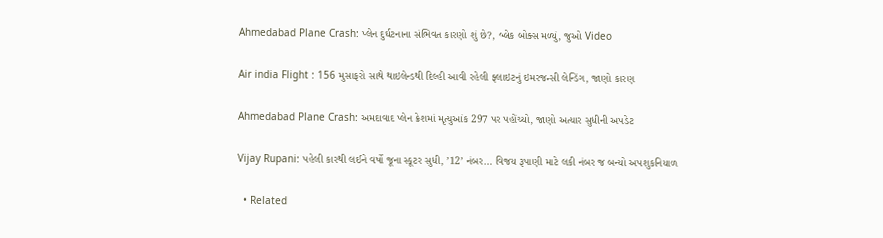Ahmedabad Plane Crash: પ્લેન દુર્ઘટનાના સંભિવત કારણો શું છે?, બ્લેક બોક્સ મળ્યું, જુઓ Video

Air india Flight : 156 મુસાફરો સાથે થાઇલેન્ડથી દિલ્હી આવી રહેલી ફ્લાઇટનું ઇમરજન્સી લેન્ડિંગ, જાણો કારણ

Ahmedabad Plane Crash: અમદાવાદ પ્લેન ક્રેશમાં મૃત્યુઆંક 297 પર પહોંચ્યો, જાણો અત્યાર સુધીની અપડેટ

Vijay Rupani: પહેલી કારથી લઈને વર્ષો જૂના સ્કૂટર સુધી, ’12’ નંબર… વિજય રૂપાણી માટે લકી નંબર જ બન્યો અપશુકનિયાળ

  • Related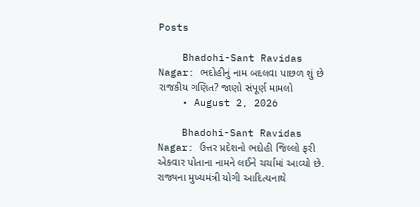Posts

    Bhadohi-Sant Ravidas Nagar: ભદોહીનું નામ બદલવા પાછળ શું છે રાજકીય ગણિત? જાણો સંપૂર્ણ મામલો
    • August 2, 2026

    Bhadohi-Sant Ravidas Nagar: ઉત્તર પ્રદેશનો ભદોહી જિલ્લો ફરી એકવાર પોતાના નામને લઈને ચર્ચામાં આવ્યો છે. રાજ્યના મુખ્યમંત્રી યોગી આદિત્યનાથે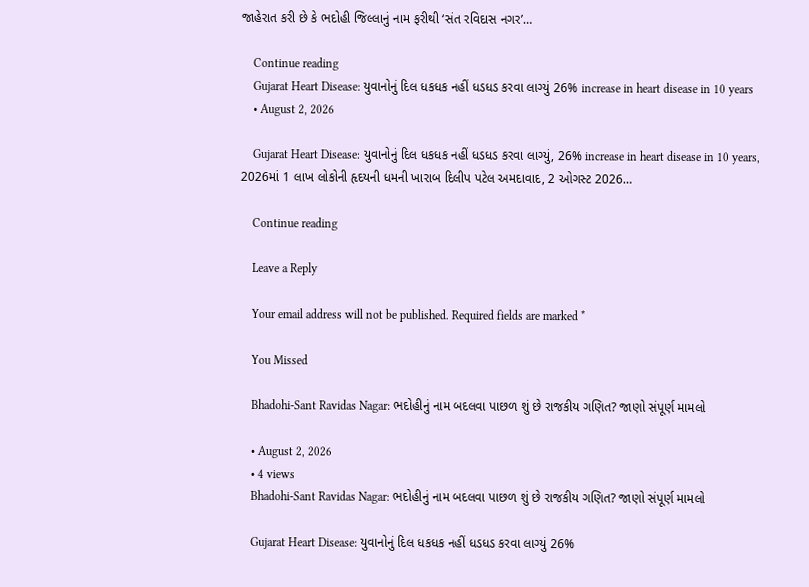જાહેરાત કરી છે કે ભદોહી જિલ્લાનું નામ ફરીથી ‘સંત રવિદાસ નગર’…

    Continue reading
    Gujarat Heart Disease: યુવાનોનું દિલ ધકધક નહીં ધડધડ કરવા લાગ્યું 26% increase in heart disease in 10 years
    • August 2, 2026

    Gujarat Heart Disease: યુવાનોનું દિલ ધકધક નહીં ધડધડ કરવા લાગ્યું, 26% increase in heart disease in 10 years, 2026માં 1 લાખ લોકોની હૃદયની ધમની ખારાબ દિલીપ પટેલ અમદાવાદ, 2 ઓગસ્ટ 2026…

    Continue reading

    Leave a Reply

    Your email address will not be published. Required fields are marked *

    You Missed

    Bhadohi-Sant Ravidas Nagar: ભદોહીનું નામ બદલવા પાછળ શું છે રાજકીય ગણિત? જાણો સંપૂર્ણ મામલો

    • August 2, 2026
    • 4 views
    Bhadohi-Sant Ravidas Nagar: ભદોહીનું નામ બદલવા પાછળ શું છે રાજકીય ગણિત? જાણો સંપૂર્ણ મામલો

    Gujarat Heart Disease: યુવાનોનું દિલ ધકધક નહીં ધડધડ કરવા લાગ્યું 26%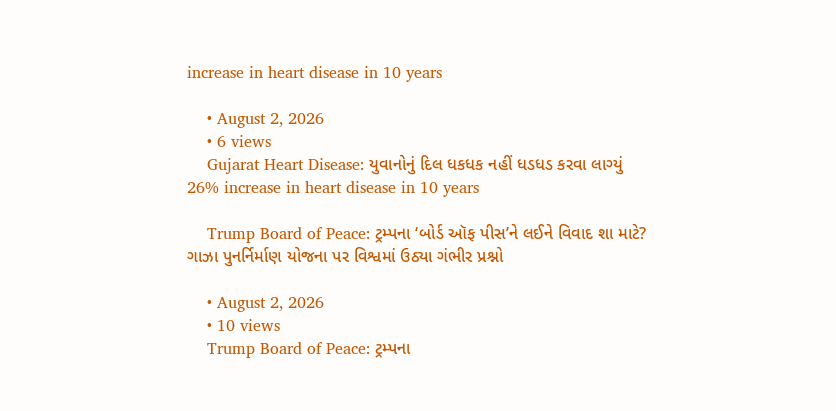increase in heart disease in 10 years

    • August 2, 2026
    • 6 views
    Gujarat Heart Disease: યુવાનોનું દિલ ધકધક નહીં ધડધડ કરવા લાગ્યું 26% increase in heart disease in 10 years

    Trump Board of Peace: ટ્રમ્પના ‘બોર્ડ ઑફ પીસ’ને લઈને વિવાદ શા માટે? ગાઝા પુનર્નિર્માણ યોજના પર વિશ્વમાં ઉઠ્યા ગંભીર પ્રશ્નો

    • August 2, 2026
    • 10 views
    Trump Board of Peace: ટ્રમ્પના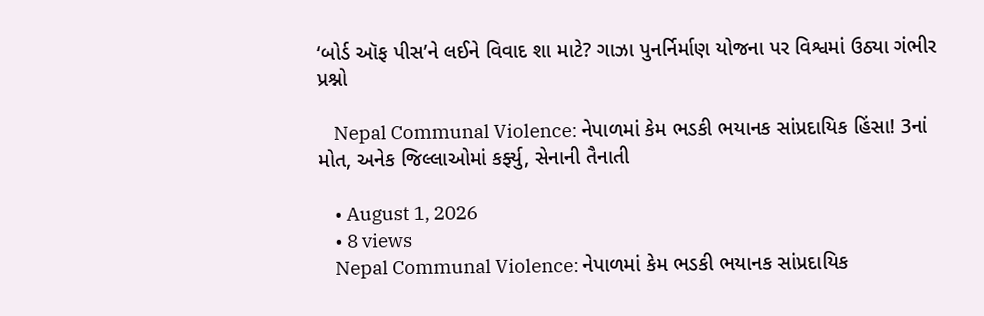‘બોર્ડ ઑફ પીસ’ને લઈને વિવાદ શા માટે? ગાઝા પુનર્નિર્માણ યોજના પર વિશ્વમાં ઉઠ્યા ગંભીર પ્રશ્નો

    Nepal Communal Violence: નેપાળમાં કેમ ભડકી ભયાનક સાંપ્રદાયિક હિંસા! 3નાં મોત, અનેક જિલ્લાઓમાં કર્ફ્યુ, સેનાની તૈનાતી

    • August 1, 2026
    • 8 views
    Nepal Communal Violence: નેપાળમાં કેમ ભડકી ભયાનક સાંપ્રદાયિક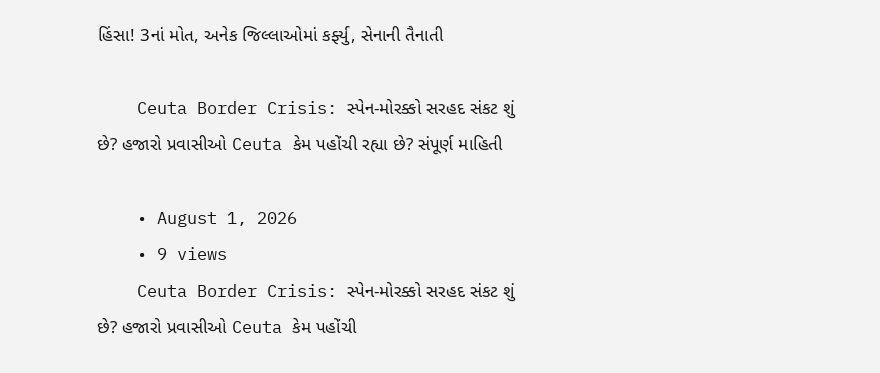હિંસા! 3નાં મોત, અનેક જિલ્લાઓમાં કર્ફ્યુ, સેનાની તૈનાતી

    Ceuta Border Crisis: સ્પેન-મોરક્કો સરહદ સંકટ શું છે? હજારો પ્રવાસીઓ Ceuta કેમ પહોંચી રહ્યા છે? સંપૂર્ણ માહિતી

    • August 1, 2026
    • 9 views
    Ceuta Border Crisis: સ્પેન-મોરક્કો સરહદ સંકટ શું છે? હજારો પ્રવાસીઓ Ceuta કેમ પહોંચી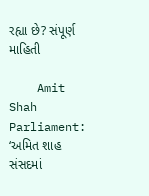રહ્યા છે? સંપૂર્ણ માહિતી

    Amit Shah Parliament: ‘અમિત શાહ સંસદમાં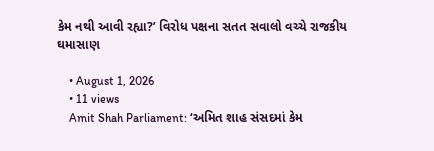કેમ નથી આવી રહ્યા?’ વિરોધ પક્ષના સતત સવાલો વચ્ચે રાજકીય ઘમાસાણ

    • August 1, 2026
    • 11 views
    Amit Shah Parliament: ‘અમિત શાહ સંસદમાં કેમ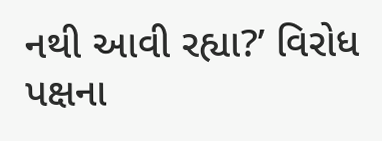નથી આવી રહ્યા?’ વિરોધ પક્ષના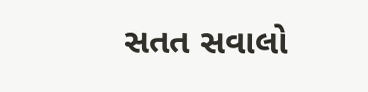સતત સવાલો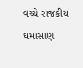વચ્ચે રાજકીય ઘમાસાણ